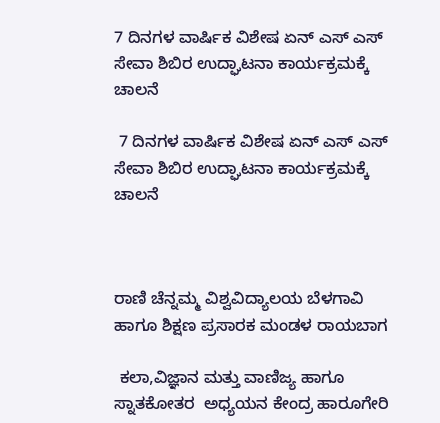7 ದಿನಗಳ ವಾರ್ಷಿಕ ವಿಶೇಷ ಏನ್ ಎಸ್ ಎಸ್ ಸೇವಾ ಶಿಬಿರ ಉದ್ಘಾಟನಾ ಕಾರ್ಯಕ್ರಮಕ್ಕೆ ಚಾಲನೆ

 7 ದಿನಗಳ ವಾರ್ಷಿಕ ವಿಶೇಷ ಏನ್ ಎಸ್ ಎಸ್ ಸೇವಾ ಶಿಬಿರ ಉದ್ಘಾಟನಾ ಕಾರ್ಯಕ್ರಮಕ್ಕೆ ಚಾಲನೆ



ರಾಣಿ ಚೆನ್ನಮ್ಮ ವಿಶ್ವವಿದ್ಯಾಲಯ ಬೆಳಗಾವಿ ಹಾಗೂ ಶಿಕ್ಷಣ ಪ್ರಸಾರಕ ಮಂಡಳ ರಾಯಬಾಗ

 ಕಲಾ,ವಿಜ್ಞಾನ ಮತ್ತು ವಾಣಿಜ್ಯ ಹಾಗೂ ಸ್ನಾತಕೋತರ  ಅಧ್ಯಯನ ಕೇಂದ್ರ ಹಾರೂಗೇರಿ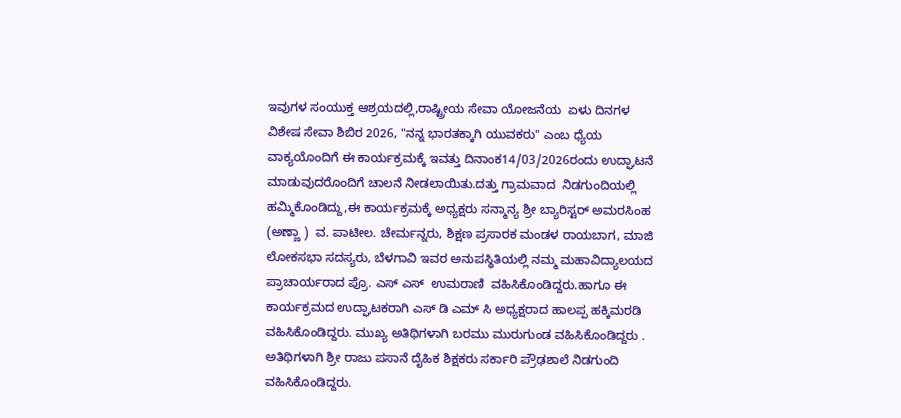ಇವುಗಳ ಸಂಯುಕ್ತ ಆಶ್ರಯದಲ್ಲಿ,ರಾಷ್ಟ್ರೀಯ ಸೇವಾ ಯೋಜನೆಯ  ಏಳು ದಿನಗಳ ವಿಶೇಷ ಸೇವಾ ಶಿಬಿರ 2026, "ನನ್ನ ಭಾರತಕ್ಕಾಗಿ ಯುವಕರು" ಎಂಬ ಧ್ಯೆಯ ವಾಕ್ಯಯೊಂದಿಗೆ ಈ ಕಾರ್ಯಕ್ರಮಕ್ಕೆ ಇವತ್ತು ದಿನಾಂಕ14/03/2026ರಂದು ಉದ್ಘಾಟನೆ ಮಾಡುವುದರೊಂದಿಗೆ ಚಾಲನೆ ನೀಡಲಾಯಿತು.ದತ್ತು ಗ್ರಾಮವಾದ  ನಿಡಗುಂದಿಯಲ್ಲಿ ಹಮ್ಮಿಕೊಂಡಿದ್ದು,ಈ ಕಾರ್ಯಕ್ರಮಕ್ಕೆ ಅಧ್ಯಕ್ಷರು ಸನ್ಮಾನ್ಯ ಶ್ರೀ ಬ್ಯಾರಿಸ್ಟರ್ ಅಮರಸಿಂಹ (ಅಣ್ಣಾ )  ವ. ಪಾಟೀಲ. ಚೇರ್ಮನ್ನರು, ಶಿಕ್ಷಣ ಪ್ರಸಾರಕ ಮಂಡಳ ರಾಯಬಾಗ, ಮಾಜಿ ಲೋಕಸಭಾ ಸದಸ್ಯರು, ಬೆಳಗಾವಿ ಇವರ ಅನುಪಸ್ಥಿತಿಯಲ್ಲಿ ನಮ್ಮ ಮಹಾವಿದ್ಯಾಲಯದ ಪ್ರಾಚಾರ್ಯರಾದ ಪ್ರೊ. ಎಸ್ ಎಸ್  ಉಮರಾಣಿ  ವಹಿಸಿಕೊಂಡಿದ್ದರು.ಹಾಗೂ ಈ  ಕಾರ್ಯಕ್ರಮದ ಉದ್ಘಾಟಕರಾಗಿ ಎಸ್ ಡಿ ಎಮ್ ಸಿ ಅಧ್ಯಕ್ಷರಾದ ಹಾಲಪ್ಪ ಹಕ್ಕಿಮರಡಿ ವಹಿಸಿಕೊಂಡಿದ್ದರು. ಮುಖ್ಯ ಅತಿಥಿಗಳಾಗಿ ಬರಮು ಮುರುಗುಂಡ ವಹಿಸಿಕೊಂಡಿದ್ದರು . ಅತಿಥಿಗಳಾಗಿ ಶ್ರೀ ರಾಜು ಪಸಾನೆ ದೈಹಿಕ ಶಿಕ್ಷಕರು ಸರ್ಕಾರಿ ಪ್ರೌಢಶಾಲೆ ನಿಡಗುಂದಿ ವಹಿಸಿಕೊಂಡಿದ್ದರು.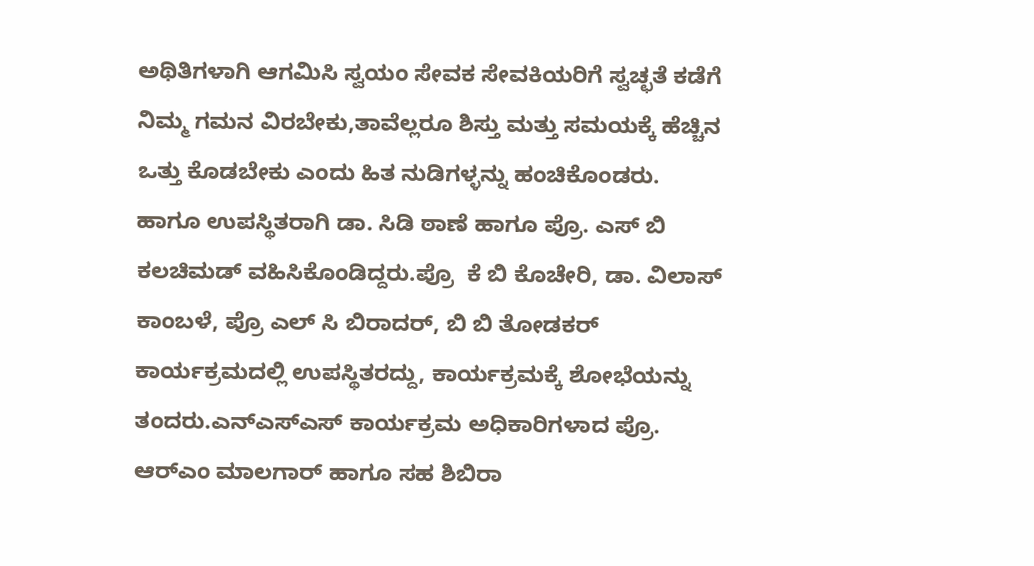ಅಥಿತಿಗಳಾಗಿ ಆಗಮಿಸಿ ಸ್ವಯಂ ಸೇವಕ ಸೇವಕಿಯರಿಗೆ ಸ್ವಚ್ಛತೆ ಕಡೆಗೆ ನಿಮ್ಮ ಗಮನ ವಿರಬೇಕು,ತಾವೆಲ್ಲರೂ ಶಿಸ್ತು ಮತ್ತು ಸಮಯಕ್ಕೆ ಹೆಚ್ಚಿನ ಒತ್ತು ಕೊಡಬೇಕು ಎಂದು ಹಿತ ನುಡಿಗಳ್ಳನ್ನು ಹಂಚಿಕೊಂಡರು. ಹಾಗೂ ಉಪಸ್ಥಿತರಾಗಿ ಡಾ. ಸಿಡಿ ಠಾಣೆ ಹಾಗೂ ಪ್ರೊ. ಎಸ್ ಬಿ ಕಲಚಿಮಡ್ ವಹಿಸಿಕೊಂಡಿದ್ದರು.ಪ್ರೊ  ಕೆ ಬಿ ಕೊಚೇರಿ, ಡಾ. ವಿಲಾಸ್ ಕಾಂಬಳೆ, ಪ್ರೊ ಎಲ್ ಸಿ ಬಿರಾದರ್, ಬಿ ಬಿ ತೋಡಕರ್  ಕಾರ್ಯಕ್ರಮದಲ್ಲಿ ಉಪಸ್ಥಿತರದ್ದು, ಕಾರ್ಯಕ್ರಮಕ್ಕೆ ಶೋಭೆಯನ್ನು ತಂದರು.ಎನ್ಎಸ್ಎಸ್ ಕಾರ್ಯಕ್ರಮ ಅಧಿಕಾರಿಗಳಾದ ಪ್ರೊ. ಆರ್‌ಎಂ ಮಾಲಗಾರ್ ಹಾಗೂ ಸಹ ಶಿಬಿರಾ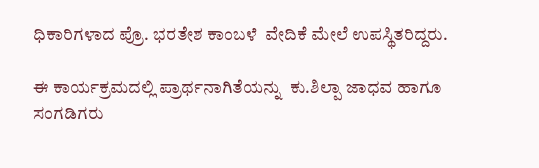ಧಿಕಾರಿಗಳಾದ ಪ್ರೊ. ಭರತೇಶ ಕಾಂಬಳೆ  ವೇದಿಕೆ ಮೇಲೆ ಉಪಸ್ಥಿತರಿದ್ದರು.

ಈ ಕಾರ್ಯಕ್ರಮದಲ್ಲಿ ಪ್ರಾರ್ಥನಾಗಿತೆಯನ್ನು  ಕು.ಶಿಲ್ಪಾ ಜಾಧವ ಹಾಗೂ ಸಂಗಡಿಗರು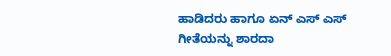ಹಾಡಿದರು ಹಾಗೂ ಏನ್ ಎಸ್ ಎಸ್ ಗೀತೆಯನ್ನು ಶಾರದಾ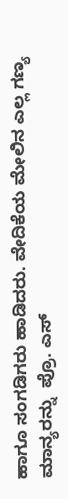ಹಾಗೂ ಸಂಗಡಿಗರು ಹಾಡಿದರು. ವೇದಿಕೆಯ ಮೇಲಿನ ಎಲ್ಲ ಗಣ್ಯ ಮಾನ್ಯರನ್ನು  ಪ್ರೊ. ಎಸ್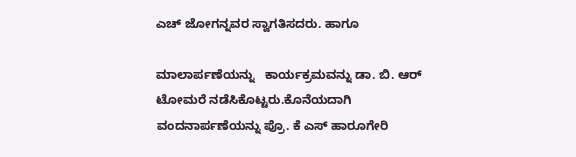ಎಚ್ ಜೋಗನ್ನವರ ಸ್ವಾಗತಿಸದರು. ಹಾಗೂ

ಮಾಲಾರ್ಪಣೆಯನ್ನು   ಕಾರ್ಯಕ್ರಮವನ್ನು ಡಾ. ಬಿ. ಆರ್  ಟೋಮರೆ ನಡೆಸಿಕೊಟ್ಟರು.ಕೊನೆಯದಾಗಿ ವಂದನಾರ್ಪಣೆಯನ್ನು ಪ್ರೊ. ಕೆ ಎಸ್ ಹಾರೂಗೇರಿ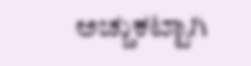ಅಚ್ಚುಕಟ್ಟಾಗಿ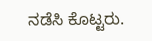ನಡೆಸಿ ಕೊಟ್ಟರು.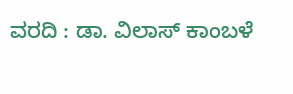ವರದಿ : ಡಾ. ವಿಲಾಸ್ ಕಾಂಬಳೆ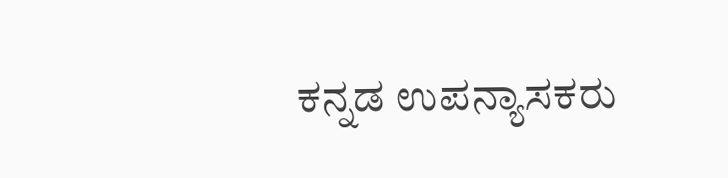ಕನ್ನಡ ಉಪನ್ಯಾಸಕರು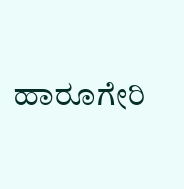ಹಾರೂಗೇರಿ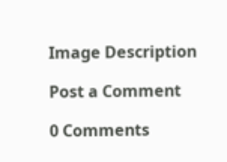Image Description

Post a Comment

0 Comments